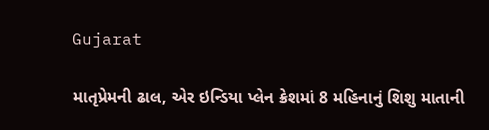Gujarat

માતૃપ્રેમની ઢાલ, એર ઇન્ડિયા પ્લેન ક્રેશમાં 8 મહિનાનું શિશુ માતાની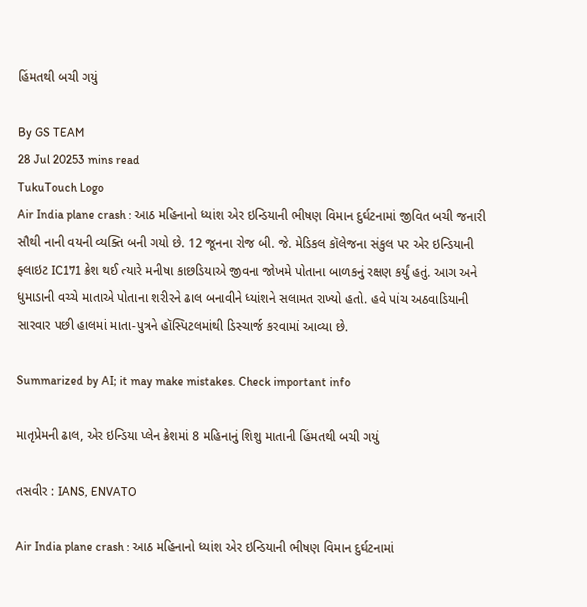હિંમતથી બચી ગયું

By GS TEAM
28 Jul 20253 mins read
TukuTouch Logo
Air India plane crash : આઠ મહિનાનો ધ્યાંશ એર ઇન્ડિયાની ભીષણ વિમાન દુર્ઘટનામાં જીવિત બચી જનારી સૌથી નાની વયની વ્યક્તિ બની ગયો છે. 12 જૂનના રોજ બી. જે. મેડિકલ કૉલેજના સંકુલ પર એર ઇન્ડિયાની ફ્લાઇટ IC171 ક્રેશ થઈ ત્યારે મનીષા કાછડિયાએ જીવના જોખમે પોતાના બાળકનું રક્ષણ કર્યું હતું. આગ અને ધુમાડાની વચ્ચે માતાએ પોતાના શરીરને ઢાલ બનાવીને ધ્યાંશને સલામત રાખ્યો હતો. હવે પાંચ અઠવાડિયાની સારવાર પછી હાલમાં માતા-પુત્રને હૉસ્પિટલમાંથી ડિસ્ચાર્જ કરવામાં આવ્યા છે.

Summarized by AI; it may make mistakes. Check important info

માતૃપ્રેમની ઢાલ, એર ઇન્ડિયા પ્લેન ક્રેશમાં 8 મહિનાનું શિશુ માતાની હિંમતથી બચી ગયું

તસવીર : IANS, ENVATO

Air India plane crash : આઠ મહિનાનો ધ્યાંશ એર ઇન્ડિયાની ભીષણ વિમાન દુર્ઘટનામાં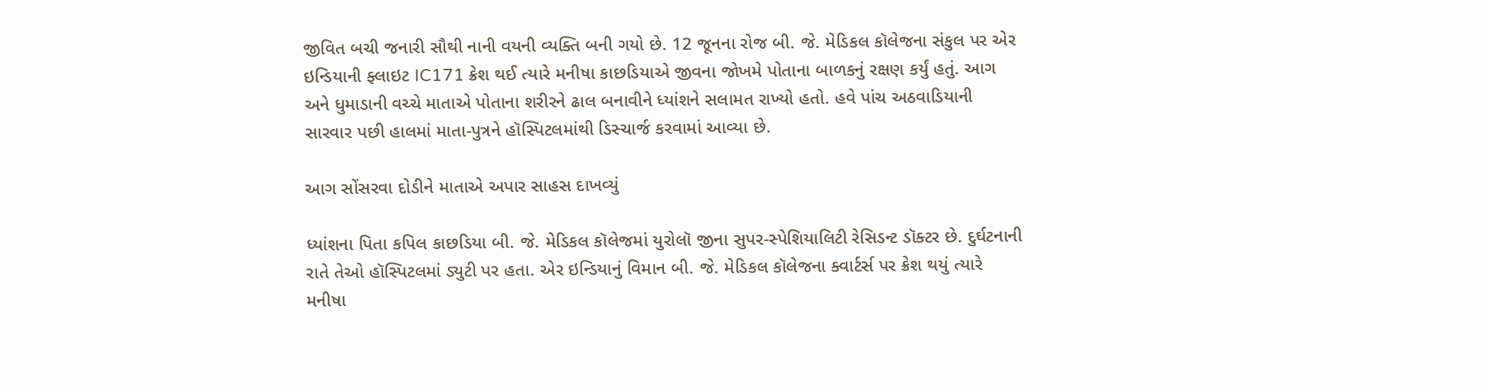જીવિત બચી જનારી સૌથી નાની વયની વ્યક્તિ બની ગયો છે. 12 જૂનના રોજ બી. જે. મેડિકલ કૉલેજના સંકુલ પર એર ઇન્ડિયાની ફ્લાઇટ IC171 ક્રેશ થઈ ત્યારે મનીષા કાછડિયાએ જીવના જોખમે પોતાના બાળકનું રક્ષણ કર્યું હતું. આગ અને ધુમાડાની વચ્ચે માતાએ પોતાના શરીરને ઢાલ બનાવીને ધ્યાંશને સલામત રાખ્યો હતો. હવે પાંચ અઠવાડિયાની સારવાર પછી હાલમાં માતા-પુત્રને હૉસ્પિટલમાંથી ડિસ્ચાર્જ કરવામાં આવ્યા છે.

આગ સોંસરવા દોડીને માતાએ અપાર સાહસ દાખવ્યું

ધ્યાંશના પિતા કપિલ કાછડિયા બી. જે. મેડિકલ કૉલેજમાં યુરોલૉ જીના સુપર-સ્પેશિયાલિટી રેસિડન્ટ ડૉક્ટર છે. દુર્ઘટનાની રાતે તેઓ હૉસ્પિટલમાં ડ્યુટી પર હતા. એર ઇન્ડિયાનું વિમાન બી. જે. મેડિકલ કૉલેજના ક્વાર્ટર્સ પર ક્રેશ થયું ત્યારે મનીષા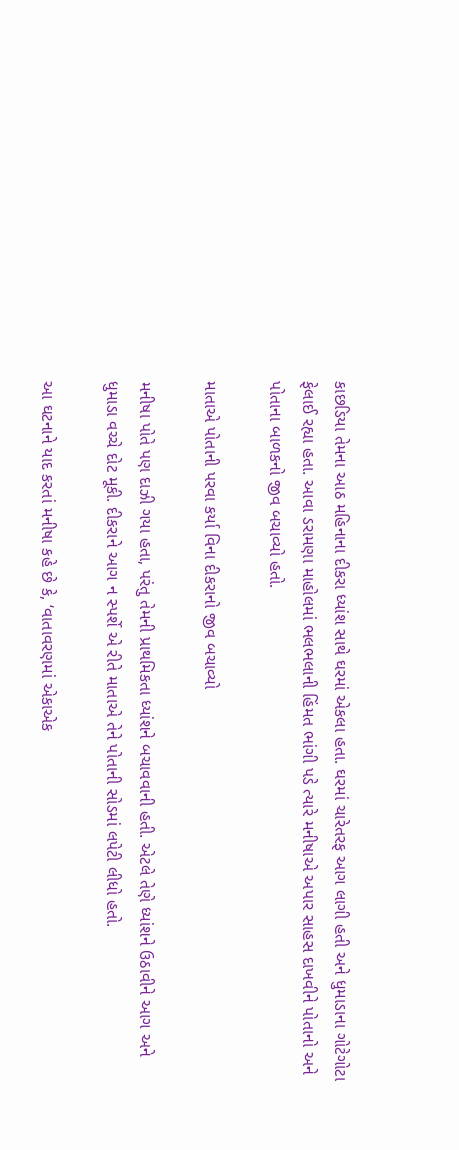કાછડિયા તેમના આઠ મહિનાના દીકરા ધ્યાંશ સાથે ઘરમાં એકલા હતા. ઘરમાં ચારેતરફ આગ લાગી હતી અને ધુમાડાના ગોટેગોટા ફેલાઈ રહ્યા હતા. આવા ડરામણા માહોલમાં ભલભલાની હિંમત ભાંગી પડે ત્યારે મનીષાએ અપાર સાહસ દાખવીને પોતાનો અને પોતાના બાળકનો જીવ બચાવ્યો હતો.

માતાએ પોતાની પરવા કર્યા વિના દીકરાનો જીવ બચાવ્યો

મનીષા પોતે પણ દાઝી ગયા હતા, પરંતુ તેમની પ્રાથમિકતા ધ્યાંશને બચાવવાની હતી. એટલે તેણે ધ્યાંશને ઉઠાવીને આગ અને ધુમાડા વચ્ચે દોટ મૂકી. દીકરાને આગ ન સ્પર્શે એ રીતે માતાએ તેને પોતાની સોડમાં લપેટી લીધો હતો.

આ ઘટનાને યાદ કરતાં મનીષા કહે છે કે, ‘વાતાવરણમાં એકાએક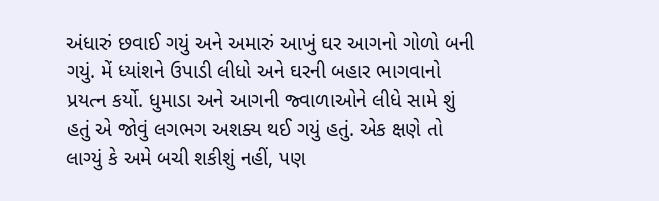અંધારું છવાઈ ગયું અને અમારું આખું ઘર આગનો ગોળો બની ગયું. મેં ધ્યાંશને ઉપાડી લીધો અને ઘરની બહાર ભાગવાનો પ્રયત્ન કર્યો. ધુમાડા અને આગની જ્વાળાઓને લીધે સામે શું હતું એ જોવું લગભગ અશક્ય થઈ ગયું હતું. એક ક્ષણે તો લાગ્યું કે અમે બચી શકીશું નહીં, પણ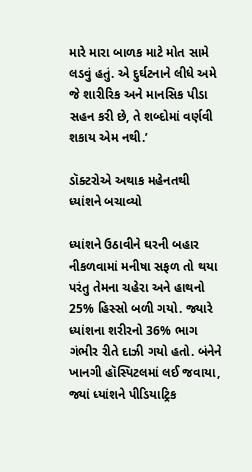મારે મારા બાળક માટે મોત સામે લડવું હતું. એ દુર્ઘટનાને લીધે અમે જે શારીરિક અને માનસિક પીડા સહન કરી છે, તે શબ્દોમાં વર્ણવી શકાય એમ નથી.’

ડૉક્ટરોએ અથાક મહેનતથી ધ્યાંશને બચાવ્યો

ધ્યાંશને ઉઠાવીને ઘરની બહાર નીકળવામાં મનીષા સફળ તો થયા પરંતુ તેમના ચહેરા અને હાથનો 25% હિસ્સો બળી ગયો. જ્યારે ધ્યાંશના શરીરનો 36% ભાગ ગંભીર રીતે દાઝી ગયો હતો. બંનેને ખાનગી હૉસ્પિટલમાં લઈ જવાયા, જ્યાં ધ્યાંશને પીડિયાટ્રિક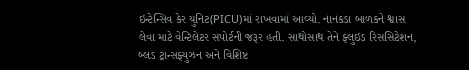ઇન્ટેન્સિવ કેર યુનિટ(PICU)માં રાખવામાં આવ્યો. નાનકડા બાળકને શ્વાસ લેવા માટે વેન્ટિલેટર સપોર્ટની જરૂર હતી. સાથોસાથ તેને ફ્લુઇડ રિસસિટેશન, બ્લડ ટ્રાન્સફ્યુઝન અને વિશિષ્ટ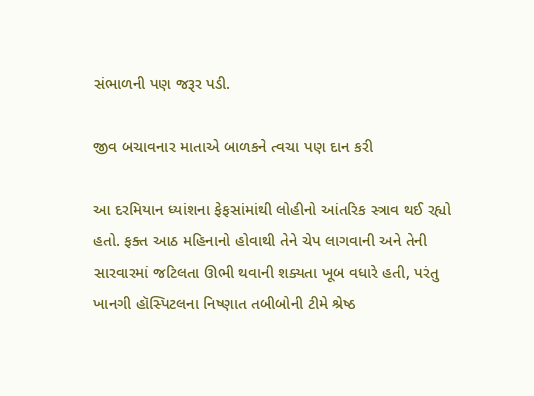સંભાળની પણ જરૂર પડી.

જીવ બચાવનાર માતાએ બાળકને ત્વચા પણ દાન કરી

આ દરમિયાન ધ્યાંશના ફેફસાંમાંથી લોહીનો આંતરિક સ્ત્રાવ થઈ રહ્યો હતો. ફક્ત આઠ મહિનાનો હોવાથી તેને ચેપ લાગવાની અને તેની સારવારમાં જટિલતા ઊભી થવાની શક્યતા ખૂબ વધારે હતી, પરંતુ ખાનગી હૉસ્પિટલના નિષ્ણાત તબીબોની ટીમે શ્રેષ્ઠ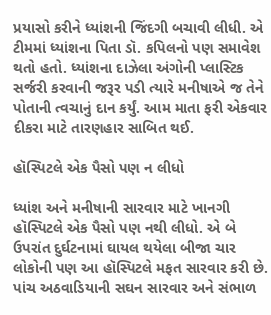પ્રયાસો કરીને ધ્યાંશની જિંદગી બચાવી લીધી. એ ટીમમાં ધ્યાંશના પિતા ડૉ. કપિલનો પણ સમાવેશ થતો હતો. ધ્યાંશના દાઝેલા અંગોની પ્લાસ્ટિક સર્જરી કરવાની જરૂર પડી ત્યારે મનીષાએ જ તેને પોતાની ત્વચાનું દાન કર્યું. આમ માતા ફરી એકવાર દીકરા માટે તારણહાર સાબિત થઈ.

હૉસ્પિટલે એક પૈસો પણ ન લીધો

ધ્યાંશ અને મનીષાની સારવાર માટે ખાનગી હૉસ્પિટલે એક પૈસો પણ નથી લીધો. એ બે ઉપરાંત દુર્ઘટનામાં ઘાયલ થયેલા બીજા ચાર લોકોની પણ આ હૉસ્પિટલે મફત સારવાર કરી છે. પાંચ અઠવાડિયાની સઘન સારવાર અને સંભાળ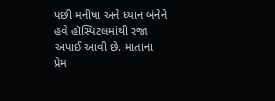પછી મનીષા અને ધ્યાન બંનેને હવે હૉસ્પિટલમાંથી રજા અપાઈ આવી છે. માતાના પ્રેમ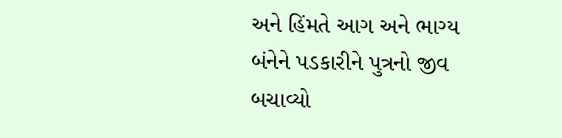અને હિંમતે આગ અને ભાગ્ય બંનેને પડકારીને પુત્રનો જીવ બચાવ્યો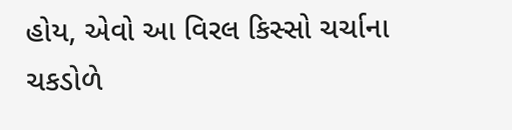હોય, એવો આ વિરલ કિસ્સો ચર્ચાના ચકડોળે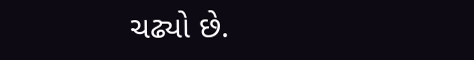ચઢ્યો છે.